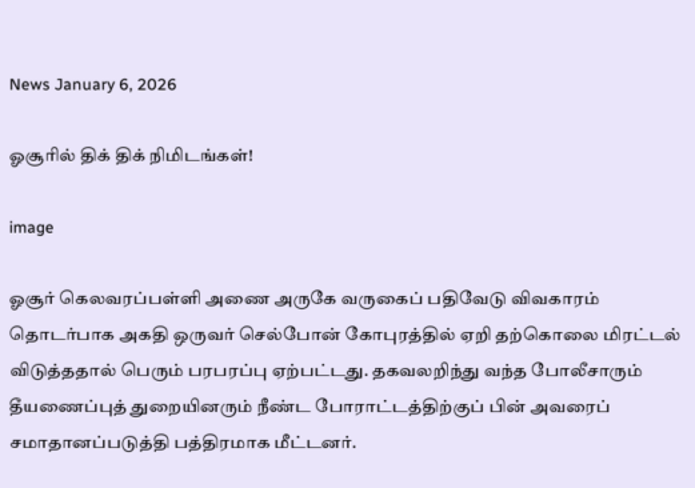News January 6, 2026

ஓசூரில் திக் திக் நிமிடங்கள்!

image

ஓசூர் கெலவரப்பள்ளி அணை அருகே வருகைப் பதிவேடு விவகாரம் தொடர்பாக அகதி ஒருவர் செல்போன் கோபுரத்தில் ஏறி தற்கொலை மிரட்டல் விடுத்ததால் பெரும் பரபரப்பு ஏற்பட்டது. தகவலறிந்து வந்த போலீசாரும் தீயணைப்புத் துறையினரும் நீண்ட போராட்டத்திற்குப் பின் அவரைப் சமாதானப்படுத்தி பத்திரமாக மீட்டனர்.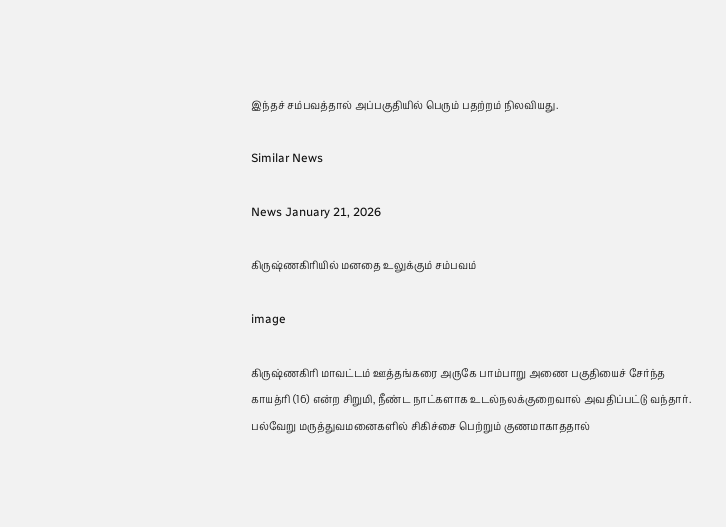இந்தச் சம்பவத்தால் அப்பகுதியில் பெரும் பதற்றம் நிலவியது.

Similar News

News January 21, 2026

கிருஷ்ணகிரியில் மனதை உலுக்கும் சம்பவம்

image

கிருஷ்ணகிரி மாவட்டம் ஊத்தங்கரை அருகே பாம்பாறு அணை பகுதியைச் சேர்ந்த காயத்ரி (16) என்ற சிறுமி, நீண்ட நாட்களாக உடல்நலக்குறைவால் அவதிப்பட்டு வந்தார். பல்வேறு மருத்துவமனைகளில் சிகிச்சை பெற்றும் குணமாகாததால்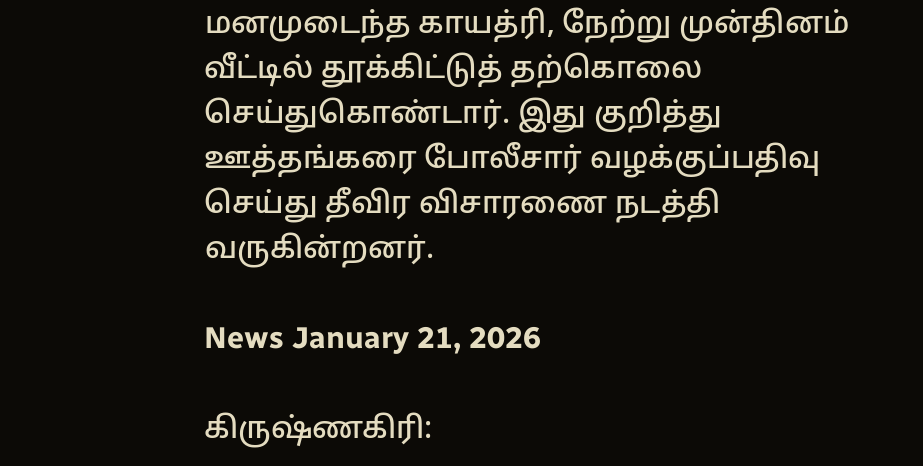மனமுடைந்த காயத்ரி, நேற்று முன்தினம் வீட்டில் தூக்கிட்டுத் தற்கொலை செய்துகொண்டார். இது குறித்து ஊத்தங்கரை போலீசார் வழக்குப்பதிவு செய்து தீவிர விசாரணை நடத்தி வருகின்றனர்.

News January 21, 2026

கிருஷ்ணகிரி: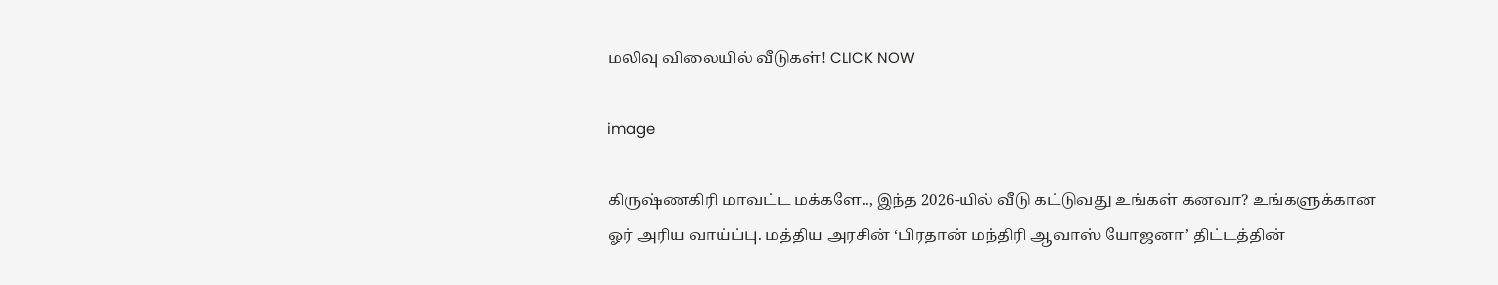மலிவு விலையில் வீடுகள்! CLICK NOW

image

கிருஷ்ணகிரி மாவட்ட மக்களே.., இந்த 2026-யில் வீடு கட்டுவது உங்கள் கனவா? உங்களுக்கான ஓர் அரிய வாய்ப்பு. மத்திய அரசின் ‘பிரதான் மந்திரி ஆவாஸ் யோஜனா’ திட்டத்தின்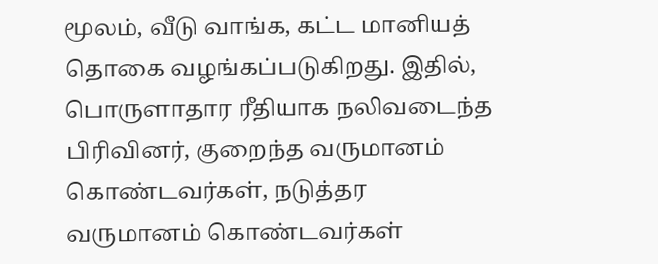மூலம், வீடு வாங்க, கட்ட மானியத் தொகை வழங்கப்படுகிறது. இதில், பொருளாதார ரீதியாக நலிவடைந்த பிரிவினர், குறைந்த வருமானம் கொண்டவர்கள், நடுத்தர வருமானம் கொண்டவர்கள்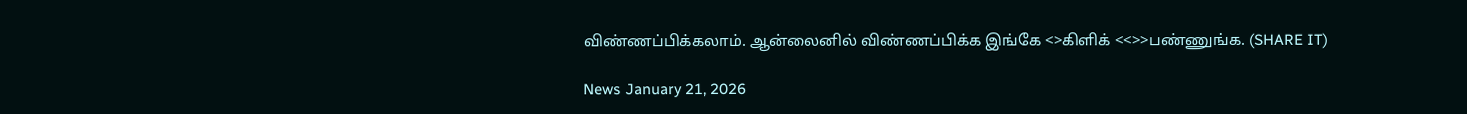விண்ணப்பிக்கலாம். ஆன்லைனில் விண்ணப்பிக்க இங்கே <>கிளிக் <<>>பண்ணுங்க. (SHARE IT)

News January 21, 2026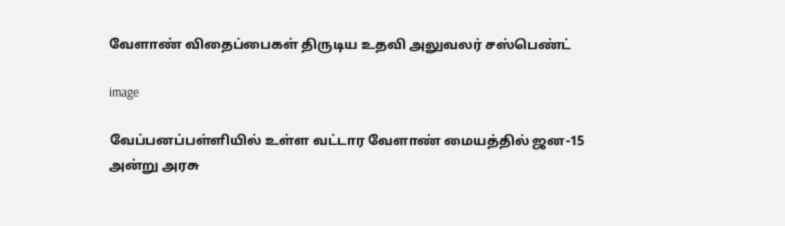வேளாண் விதைப்பைகள் திருடிய உதவி அலுவலர் சஸ்பெண்ட்

image

வேப்பனப்பள்ளியில் உள்ள வட்டார வேளாண் மையத்தில் ஜன-15 அன்று அரசு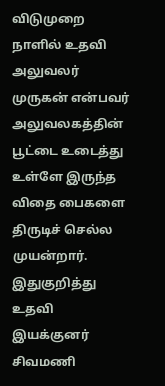விடுமுறை நாளில் உதவி அலுவலர் முருகன் என்பவர் அலுவலகத்தின் பூட்டை உடைத்து உள்ளே இருந்த விதை பைகளை திருடிச் செல்ல முயன்றார். இதுகுறித்து உதவி இயக்குனர் சிவமணி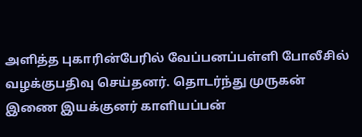அளித்த புகாரின்பேரில் வேப்பனப்பள்ளி போலீசில் வழக்குபதிவு செய்தனர். தொடர்ந்து முருகன் இணை இயக்குனர் காளியப்பன்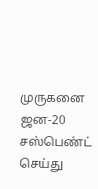முருகனை ஜன-20 சஸ்பெண்ட் செய்து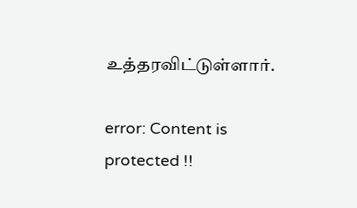உத்தரவிட்டுள்ளார்.

error: Content is protected !!